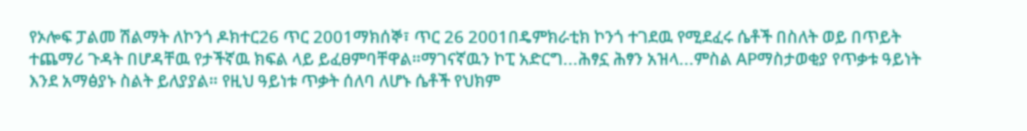የኦሎፍ ፓልመ ሽልማት ለኮንጎ ዶክተር26 ጥር 2001ማክሰኞ፣ ጥር 26 2001በዴምክራቲክ ኮንጎ ተገደዉ የሚደፈሩ ሴቶች በስለት ወይ በጥይት ተጨማሪ ጉዳት በሆዳቸዉ የታችኛዉ ክፍል ላይ ይፈፀምባቸዋል።ማገናኛዉን ኮፒ አድርግ...ሕፃኗ ሕፃን አዝላ...ምስል APማስታወቂያ የጥቃቱ ዓይነት እንደ አማፅያኑ ስልት ይለያያል። የዚህ ዓይነቱ ጥቃት ሰለባ ለሆኑ ሴቶች የህክም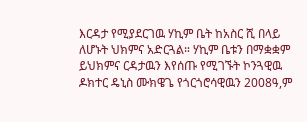እርዳታ የሚያደርገዉ ሃኪም ቤት ከአስር ሺ በላይ ለሆኑት ህክምና አድርጓል። ሃኪም ቤቱን በማቋቋም ይህክምና ርዳታዉን እየሰጡ የሚገኙት ኮንጓዊዉ ዶክተር ዴኒስ ሙክዌጌ የጎርጎሮሳዊዉን 2008ዓ,ም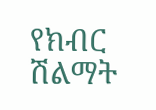የክብር ሽልማት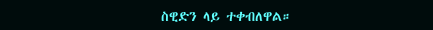ስዊድን ላይ ተቀብለዋል።